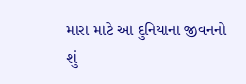મારા માટે આ દુનિયાના જીવનનો શું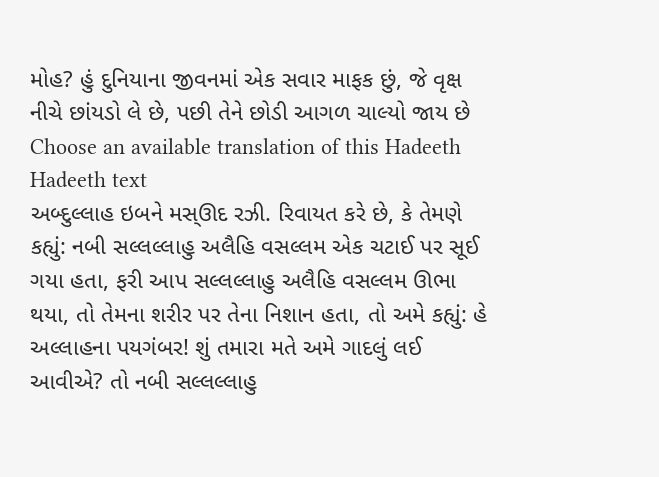મોહ? હું દુનિયાના જીવનમાં એક સવાર માફક છું, જે વૃક્ષ નીચે છાંયડો લે છે, પછી તેને છોડી આગળ ચાલ્યો જાય છે
Choose an available translation of this Hadeeth
Hadeeth text
અબ્દુલ્લાહ ઇબને મસ્ઊદ રઝી. રિવાયત કરે છે, કે તેમણે કહ્યું: નબી સલ્લલ્લાહુ અલૈહિ વસલ્લમ એક ચટાઈ પર સૂઈ ગયા હતા, ફરી આપ સલ્લલ્લાહુ અલૈહિ વસલ્લમ ઊભા થયા, તો તેમના શરીર પર તેના નિશાન હતા, તો અમે કહ્યું: હે અલ્લાહના પયગંબર! શું તમારા મતે અમે ગાદલું લઈ આવીએ? તો નબી સલ્લલ્લાહુ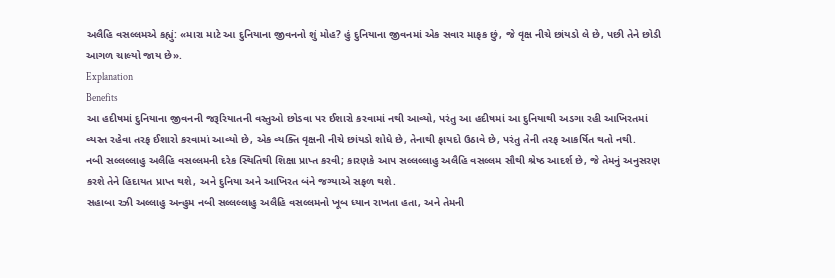અલૈહિ વસલ્લમએ કહ્યું: «મારા માટે આ દુનિયાના જીવનનો શું મોહ? હું દુનિયાના જીવનમાં એક સવાર માફક છું, જે વૃક્ષ નીચે છાંયડો લે છે, પછી તેને છોડી આગળ ચાલ્યો જાય છે».
Explanation
Benefits
આ હદીષમાં દુનિયાના જીવનની જરૂરિયાતની વસ્તુઓ છોડવા પર ઈશારો કરવામાં નથી આવ્યો, પરંતુ આ હદીષમાં આ દુનિયાથી અડગા રહી આખિરતમાં વ્યસ્ત રહેવા તરફ ઈશારો કરવામાં આવ્યો છે, એક વ્યક્તિ વૃક્ષની નીચે છાંયડો શોધે છે, તેનાથી ફાયદો ઉઠાવે છે, પરંતુ તેની તરફ આકર્ષિત થતો નથી.
નબી સલ્લલ્લાહુ અલૈહિ વસલ્લમની દરેક સ્થિતિથી શિક્ષા પ્રાપ્ત કરવી; કારણકે આપ સલ્લલ્લાહુ અલૈહિ વસલ્લમ સૌથી શ્રેષ્ઠ આદર્શ છે, જે તેમનું અનુસરણ કરશે તેને હિદાયત પ્રાપ્ત થશે, અને દુનિયા અને આખિરત બંને જગ્યાએ સફળ થશે.
સહાબા રઝી અલ્લાહુ અન્હુમ નબી સલ્લલ્લાહુ અલૈહિ વસલ્લમનો ખૂબ ધ્યાન રાખતા હતા, અને તેમની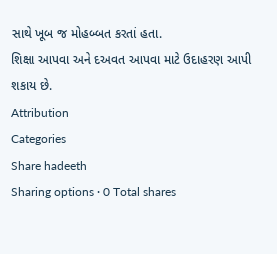સાથે ખૂબ જ મોહબ્બત કરતાં હતા.
શિક્ષા આપવા અને દઅવત આપવા માટે ઉદાહરણ આપી શકાય છે.
Attribution
Categories
Share hadeeth
Sharing options · 0 Total shares